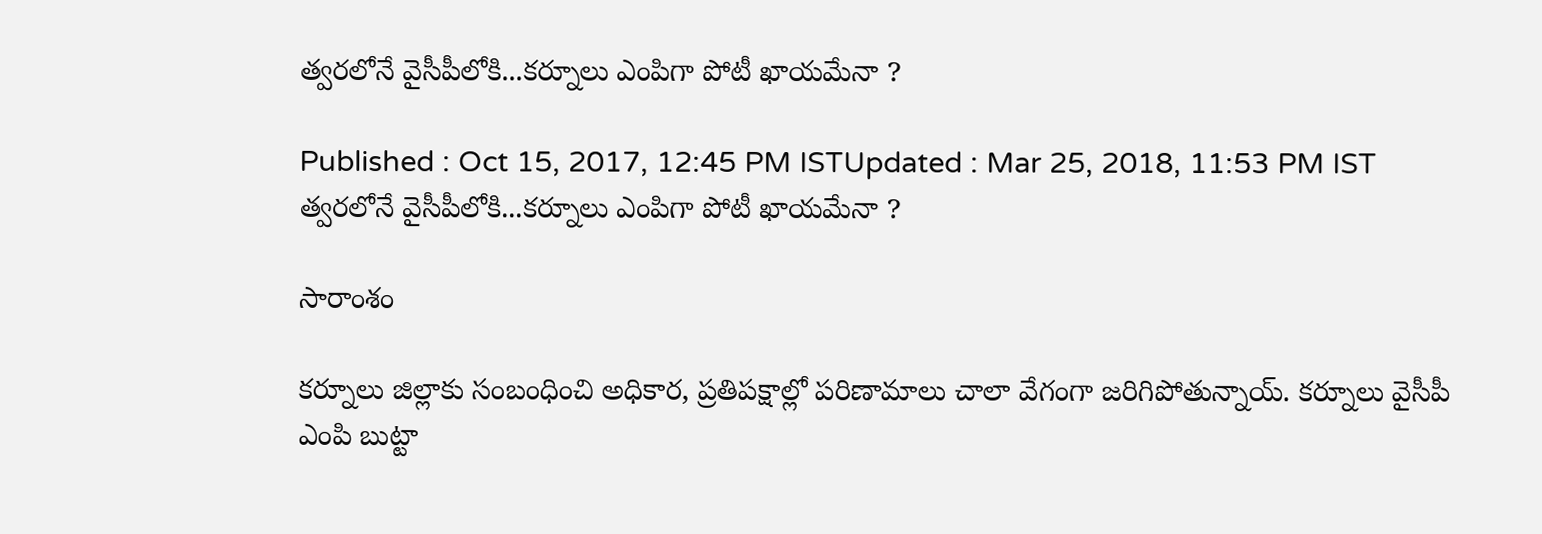త్వరలోనే వైసీపీలోకి...కర్నూలు ఎంపిగా పోటీ ఖాయమేనా ?

Published : Oct 15, 2017, 12:45 PM ISTUpdated : Mar 25, 2018, 11:53 PM IST
త్వరలోనే వైసీపీలోకి...కర్నూలు ఎంపిగా పోటీ ఖాయమేనా ?

సారాంశం

కర్నూలు జిల్లాకు సంబంధించి అధికార, ప్రతిపక్షాల్లో పరిణామాలు చాలా వేగంగా జరిగిపోతున్నాయ్. కర్నూలు వైసీపీ ఎంపి బుట్టా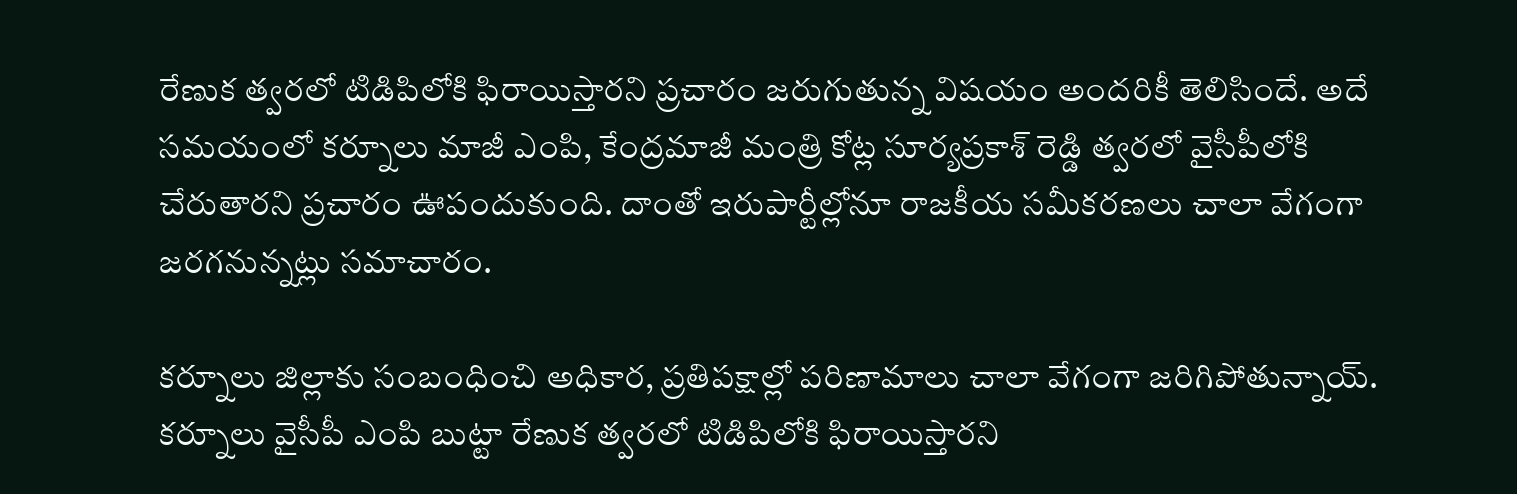రేణుక త్వరలో టిడిపిలోకి ఫిరాయిస్తారని ప్రచారం జరుగుతున్న విషయం అందరికీ తెలిసిందే. అదే సమయంలో కర్నూలు మాజీ ఎంపి, కేంద్రమాజీ మంత్రి కోట్ల సూర్యప్రకాశ్ రెడ్డి త్వరలో వైసీపీలోకి చేరుతారని ప్రచారం ఊపందుకుంది. దాంతో ఇరుపార్టీల్లోనూ రాజకీయ సమీకరణలు చాలా వేగంగా జరగనున్నట్లు సమాచారం.

కర్నూలు జిల్లాకు సంబంధించి అధికార, ప్రతిపక్షాల్లో పరిణామాలు చాలా వేగంగా జరిగిపోతున్నాయ్. కర్నూలు వైసీపీ ఎంపి బుట్టా రేణుక త్వరలో టిడిపిలోకి ఫిరాయిస్తారని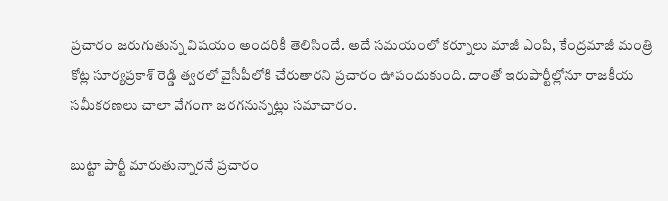ప్రచారం జరుగుతున్న విషయం అందరికీ తెలిసిందే. అదే సమయంలో కర్నూలు మాజీ ఎంపి, కేంద్రమాజీ మంత్రి కోట్ల సూర్యప్రకాశ్ రెడ్డి త్వరలో వైసీపీలోకి చేరుతారని ప్రచారం ఊపందుకుంది. దాంతో ఇరుపార్టీల్లోనూ రాజకీయ సమీకరణలు చాలా వేగంగా జరగనున్నట్లు సమాచారం.

బుట్టా పార్టీ మారుతున్నారనే ప్రచారం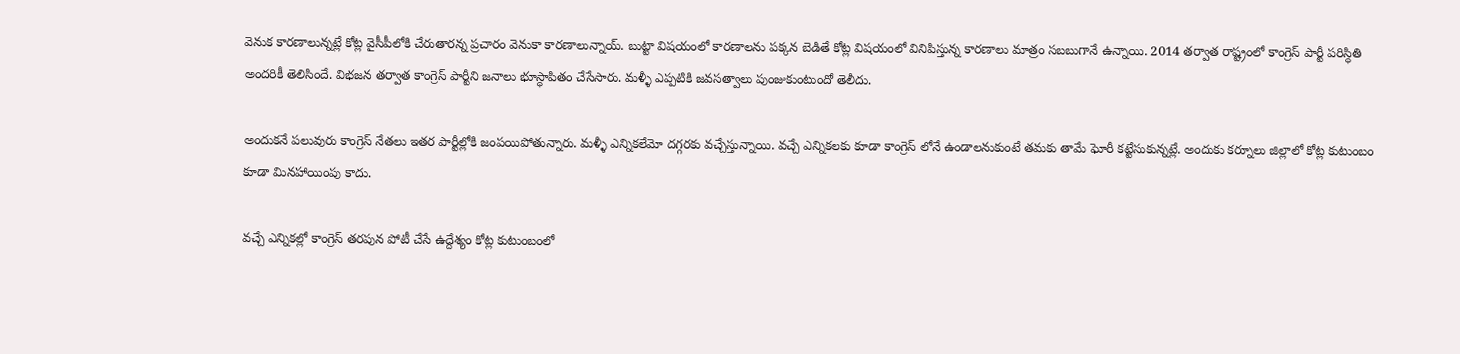వెనుక కారణాలున్నట్లే కోట్ల వైసీపీలోకి చేరుతారన్న ప్రచారం వెనుకా కారణాలున్నాయ్. బుట్టా విషయంలో కారణాలను పక్కన బెడితే కోట్ల విషయంలో వినిపిస్తున్న కారణాలు మాత్రం సబబుగానే ఉన్నాయి. 2014 తర్వాత రాష్ట్రంలో కాంగ్రెస్ పార్టీ పరిస్ధితి అందరికీ తెలిసిందే. విభజన తర్వాత కాంగ్రెస్ పార్టీని జనాలు భూస్ధాపితం చేసేసారు. మళ్ళీ ఎప్పటికి జవసత్వాలు పుంజుకుంటుందో తెలీదు.

అందుకనే పలువురు కాంగ్రెస్ నేతలు ఇతర పార్టీల్లోకి జంపయిపోతున్నారు. మళ్ళీ ఎన్నికలేమో దగ్గరకు వచ్చేస్తున్నాయి. వచ్చే ఎన్నికలకు కూడా కాంగ్రెస్ లోనే ఉండాలనుకుంటే తమకు తామే ఘోరీ కట్టేసుకున్నట్లే. అందుకు కర్నూలు జిల్లాలో కోట్ల కుటుంబం కూడా మినహాయింపు కాదు.

వచ్చే ఎన్నికల్లో కాంగ్రెస్ తరపున పోటీ చేసే ఉద్దేశ్యం కోట్ల కుటుంబంలో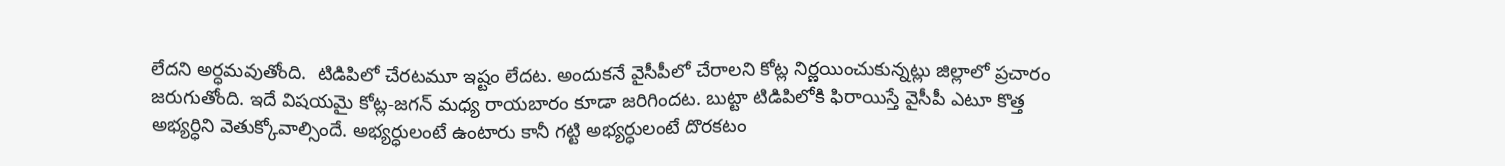లేదని అర్ధమవుతోంది.  టిడిపిలో చేరటమూ ఇష్టం లేదట. అందుకనే వైసీపీలో చేరాలని కోట్ల నిర్ణయించుకున్నట్లు జిల్లాలో ప్రచారం జరుగుతోంది. ఇదే విషయమై కోట్ల-జగన్ మధ్య రాయబారం కూడా జరిగిందట. బుట్టా టిడిపిలోకి ఫిరాయిస్తే వైసీపీ ఎటూ కొత్త అభ్యర్ధిని వెతుక్కోవాల్సిందే. అభ్యర్ధులంటే ఉంటారు కానీ గట్టి అభ్యర్ధులంటే దొరకటం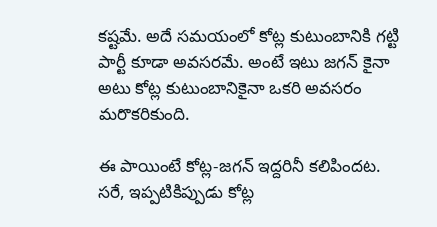కష్టమే. అదే సమయంలో కోట్ల కుటుంబానికి గట్టి పార్టీ కూడా అవసరమే. అంటే ఇటు జగన్ కైనా అటు కోట్ల కుటుంబానికైనా ఒకరి అవసరం మరొకరికుంది.

ఈ పాయింటే కోట్ల-జగన్ ఇద్దరినీ కలిపిందట. సరే, ఇప్పటికిప్పుడు కోట్ల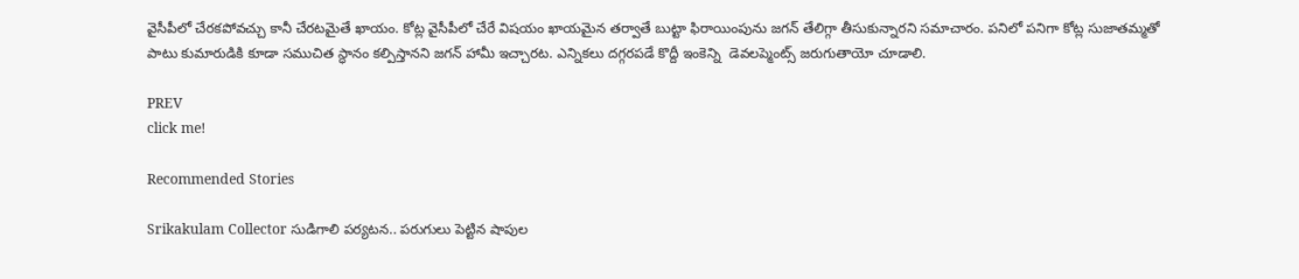వైసీపీలో చేరకపోవచ్చు కానీ చేరటమైతే ఖాయం. కోట్ల వైసీపీలో చేరే విషయం ఖాయమైన తర్వాతే బుట్టా ఫిరాయింపును జగన్ తేలిగ్గా తీసుకున్నారని సమాచారం. పనిలో పనిగా కోట్ల సుజాతమ్మతో పాటు కుమారుడికి కూడా సముచిత స్ధానం కల్పిస్తానని జగన్ హామీ ఇచ్చారట. ఎన్నికలు దగ్గరపడే కొద్దీ ఇంకెన్ని  డెవలప్మెంట్స్ జరుగుతాయో చూడాలి.

PREV
click me!

Recommended Stories

Srikakulam Collector సుడిగాలి పర్యటన.. పరుగులు పెట్టిన షాపుల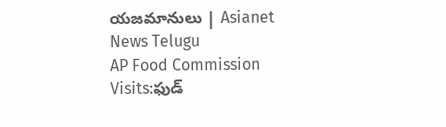యజమానులు | Asianet News Telugu
AP Food Commission Visits:ఫుడ్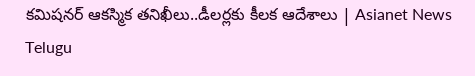కమిషనర్ ఆకస్మిక తనిఖీలు..డీలర్లకు కీలక ఆదేశాలు | Asianet News Telugu